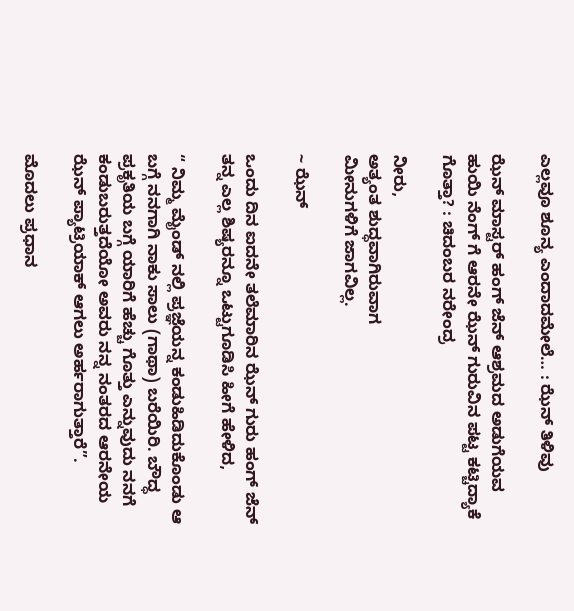ಎಲ್ಲವೂ ಶೂನ್ಯ ಎಂದಾದಮೇಲೆ… : ಝೆನ್ ತಿಳಿವು

ಝೆನ್ ಮಾಸ್ಟರ್ ಹಂಗ್ ಜೆನ್ ಆಶ್ರಮದ ಅಡುಗೆಯವ ಹುಯಿ ನೆಂಗ್ ಗೆ ಆರನೇ ಝೆನ್ ಗುರುವಿನ ಪಟ್ಟ ಕಟ್ಚಿದ್ಯಾಕೆ ಗೊತ್ತಾ? : ಚಿದಂಬರ ನರೇಂದ್ರ

ನೀರು,
ಅತ್ಯಂತ ಶುದ್ಧವಾಗಿರುವಾಗ
ಮೀನುಗಳಿಗೆ ಜಾಗವಿಲ್ಲ.

~ ಝೆನ್

ಒಂದು ದಿನ ಐದನೇ ತಲೆಮಾರಿನ ಝೆನ್ ಗುರು ಹಂಗ್ ಜೆನ್ ತನ್ನ ಎಲ್ಲ ಶಿಷ್ಯರನ್ನೂ ಒಟ್ಟುಗೂಡಿಸಿ ಹೀಗೆ ಹೇಳಿದ,

“ ನಿಮ್ಮ ಮೈಂಡ್ ನಲ್ಲಿ ಪ್ರಜ್ಞೆಯನ್ನ ಕಂಡುಹಿಡಿದುಕೊಂಡು ಆ ಬಗ್ಗೆ ನನಗಾಗಿ ನಾಕು ಸಾಲು (ಗಾಥಾ) ಬರೆಯಿರಿ. ಬೌದ್ಧ ಪ್ರಕೃತಿಯ ಬಗ್ಗೆ ಯಾರಿಗೆ ಹೆಚ್ಚು ಗೊತ್ತು ಎನ್ನುವುದು ನನಗೆ ಕಂಡುಬರುತ್ತದೆಯೋ ಅವರು ನನ್ನ ನಂತರದ ಆರನೇಯ ಝೆನ್ ಪ್ಯಾಟ್ರಿಯಾಕ್ ಆಗಲು ಅರ್ಹರಾಗುತ್ತಾರೆ”.

ಮೊದಲು ಪ್ರಧಾನ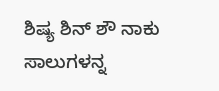ಶಿಷ್ಯ ಶಿನ್ ಶೌ ನಾಕು ಸಾಲುಗಳನ್ನ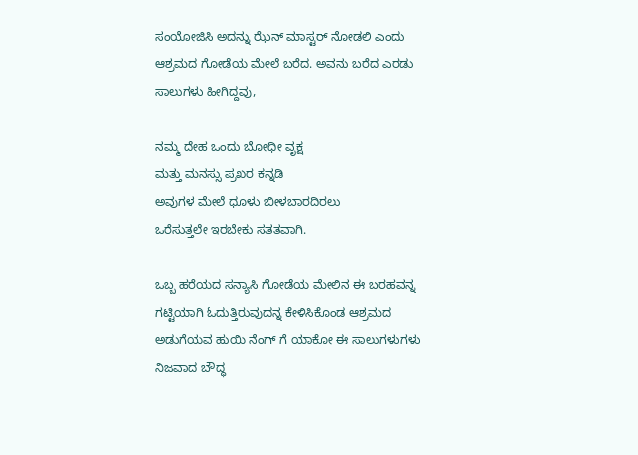ಸಂಯೋಜಿಸಿ ಅದನ್ನು ಝೆನ್ ಮಾಸ್ಟರ್ ನೋಡಲಿ ಎಂದು ಆಶ್ರಮದ ಗೋಡೆಯ ಮೇಲೆ ಬರೆದ. ಅವನು ಬರೆದ ಎರಡು ಸಾಲುಗಳು ಹೀಗಿದ್ದವು,

ನಮ್ಮ ದೇಹ ಒಂದು ಬೋಧೀ ವೃಕ್ಷ
ಮತ್ತು ಮನಸ್ಸು ಪ್ರಖರ ಕನ್ನಡಿ
ಅವುಗಳ ಮೇಲೆ ಧೂಳು ಬೀಳಬಾರದಿರಲು
ಒರೆಸುತ್ತಲೇ ಇರಬೇಕು ಸತತವಾಗಿ.

ಒಬ್ಬ ಹರೆಯದ ಸನ್ಯಾಸಿ ಗೋಡೆಯ ಮೇಲಿನ ಈ ಬರಹವನ್ನ ಗಟ್ಟಿಯಾಗಿ ಓದುತ್ತಿರುವುದನ್ನ ಕೇಳಿಸಿಕೊಂಡ ಆಶ್ರಮದ ಅಡುಗೆಯವ ಹುಯಿ ನೆಂಗ್ ಗೆ ಯಾಕೋ ಈ ಸಾಲುಗಳುಗಳು ನಿಜವಾದ ಬೌದ್ಧ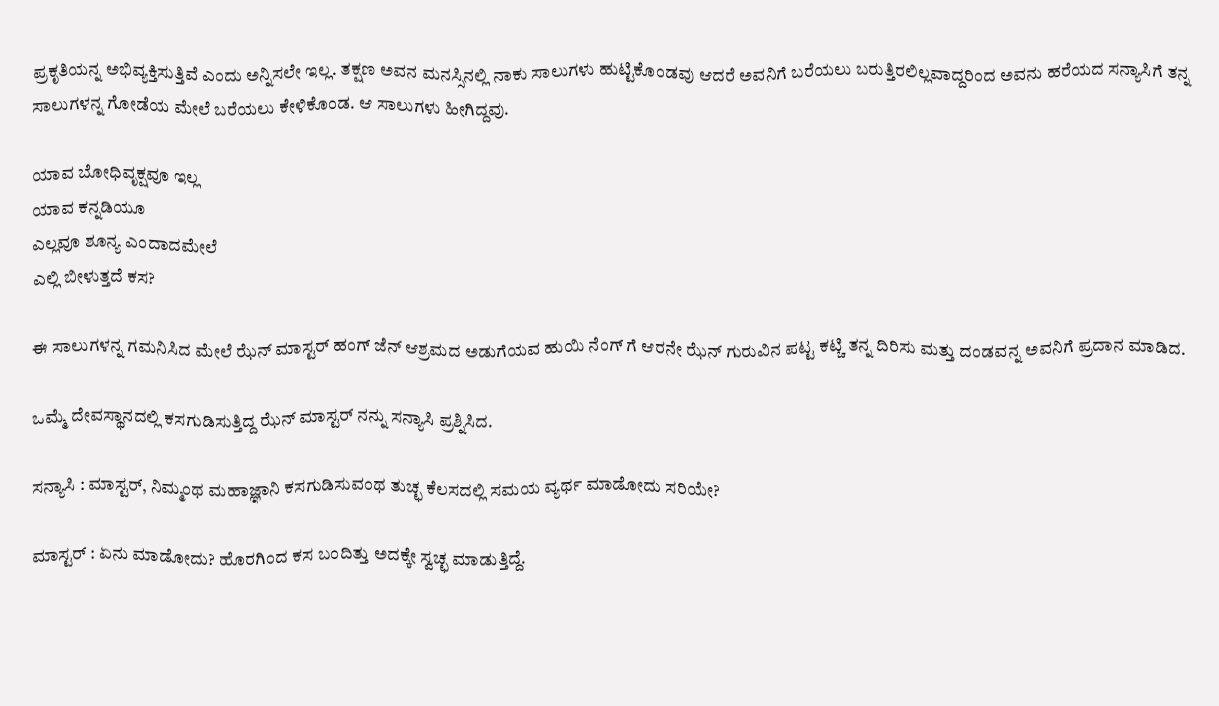ಪ್ರಕೃತಿಯನ್ನ ಅಭಿವ್ಯಕ್ತಿಸುತ್ತಿವೆ ಎಂದು ಅನ್ನಿಸಲೇ ಇಲ್ಲ. ತಕ್ಷಣ ಅವನ ಮನಸ್ಸಿನಲ್ಲಿ ನಾಕು ಸಾಲುಗಳು ಹುಟ್ಟಿಕೊಂಡವು ಆದರೆ ಅವನಿಗೆ ಬರೆಯಲು ಬರುತ್ತಿರಲಿಲ್ಲವಾದ್ದರಿಂದ ಅವನು ಹರೆಯದ ಸನ್ಯಾಸಿಗೆ ತನ್ನ ಸಾಲುಗಳನ್ನ ಗೋಡೆಯ ಮೇಲೆ ಬರೆಯಲು ಕೇಳಿಕೊಂಡ. ಆ ಸಾಲುಗಳು ಹೀಗಿದ್ದವು.

ಯಾವ ಬೋಧಿವೃಕ್ಷವೂ ಇಲ್ಲ
ಯಾವ ಕನ್ನಡಿಯೂ
ಎಲ್ಲವೂ ಶೂನ್ಯ ಎಂದಾದಮೇಲೆ
ಎಲ್ಲಿ ಬೀಳುತ್ತದೆ ಕಸ?

ಈ ಸಾಲುಗಳನ್ನ ಗಮನಿಸಿದ ಮೇಲೆ ಝೆನ್ ಮಾಸ್ಟರ್ ಹಂಗ್ ಜೆನ್ ಆಶ್ರಮದ ಅಡುಗೆಯವ ಹುಯಿ ನೆಂಗ್ ಗೆ ಆರನೇ ಝೆನ್ ಗುರುವಿನ ಪಟ್ಟ ಕಟ್ಚಿ ತನ್ನ ದಿರಿಸು ಮತ್ತು ದಂಡವನ್ನ ಅವನಿಗೆ ಪ್ರದಾನ ಮಾಡಿದ.

ಒಮ್ಮೆ ದೇವಸ್ಥಾನದಲ್ಲಿ ಕಸಗುಡಿಸುತ್ತಿದ್ದ ಝೆನ್ ಮಾಸ್ಟರ್ ನನ್ನು ಸನ್ಯಾಸಿ ಪ್ರಶ್ನಿಸಿದ.

ಸನ್ಯಾಸಿ : ಮಾಸ್ಟರ್, ನಿಮ್ಮಂಥ ಮಹಾಜ್ಞಾನಿ ಕಸಗುಡಿಸುವಂಥ ತುಚ್ಛ ಕೆಲಸದಲ್ಲಿ ಸಮಯ ವ್ಯರ್ಥ ಮಾಡೋದು ಸರಿಯೇ?

ಮಾಸ್ಟರ್ : ಏನು ಮಾಡೋದು? ಹೊರಗಿಂದ ಕಸ ಬಂದಿತ್ತು ಅದಕ್ಕೇ ಸ್ವಚ್ಛ ಮಾಡುತ್ತಿದ್ದೆ.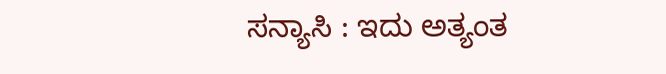ಸನ್ಯಾಸಿ : ಇದು ಅತ್ಯಂತ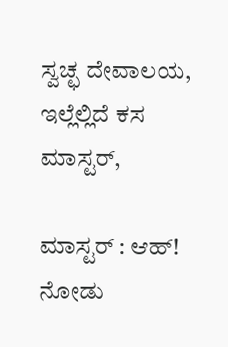ಸ್ವಚ್ಛ ದೇವಾಲಯ, ಇಲ್ಲೆಲ್ಲಿದೆ ಕಸ ಮಾಸ್ಟರ್,

ಮಾಸ್ಟರ್ : ಆಹ್! ನೋಡು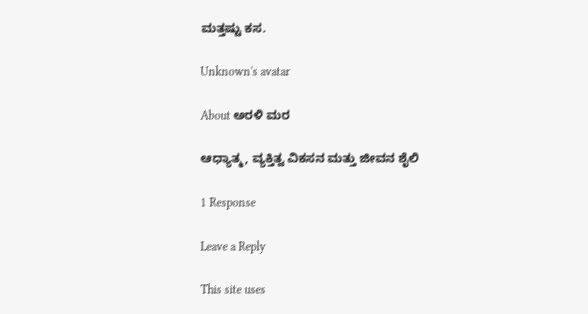ಮತ್ತಷ್ಟು ಕಸ.

Unknown's avatar

About ಅರಳಿ ಮರ

ಆಧ್ಯಾತ್ಮ, ವ್ಯಕ್ತಿತ್ವ ವಿಕಸನ ಮತ್ತು ಜೀವನ ಶೈಲಿ

1 Response

Leave a Reply

This site uses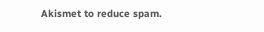Akismet to reduce spam.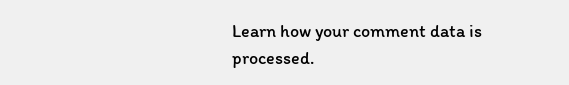Learn how your comment data is processed.